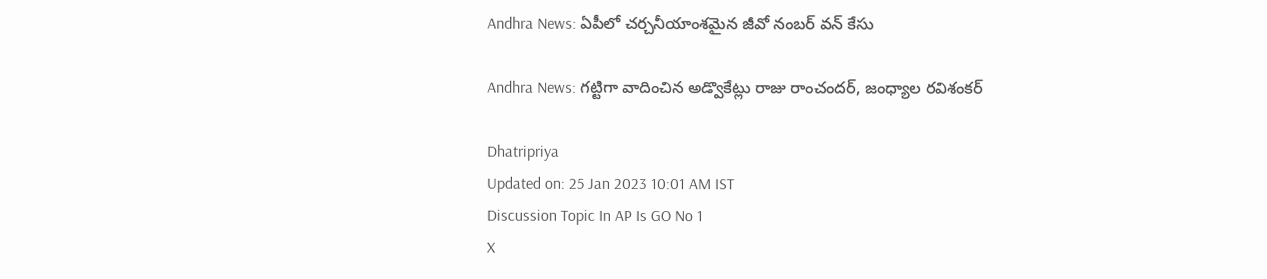Andhra News: ఏపీలో చర్చనీయాంశమైన జీవో నంబర్ వన్ కేసు

Andhra News: గట్టిగా వాదించిన అడ్వొకేట్లు రాజు రాంచందర్, జంధ్యాల రవిశంకర్

Dhatripriya
Updated on: 25 Jan 2023 10:01 AM IST
Discussion Topic In AP Is GO No 1
X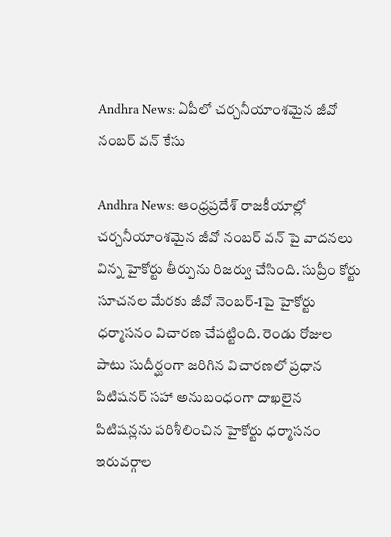Andhra News: ఏపీలో చర్చనీయాంశమైన జీవో నంబర్ వన్ కేసు

Andhra News: ఆంధ్రప్రదేశ్ రాజకీయాల్లో చర్చనీయాంశమైన జీవో నంబర్ వన్ పై వాదనలు విన్న హైకోర్టు తీర్పును రిజర్వు చేసింది. సుప్రీం కోర్టు సూచనల మేరకు జీవో నెంబర్‌-1పై హైకోర్టు ధర్మాసనం విచారణ చేపట్టింది. రెండు రోజుల పాటు సుదీర్ఘంగా జరిగిన విచారణలో ప్రధాన పిటిషనర్‌ సహా అనుబంధంగా దాఖలైన పిటిషన్లను పరిశీలించిన హైకోర్టు ధర్మాసనం ఇరువర్గాల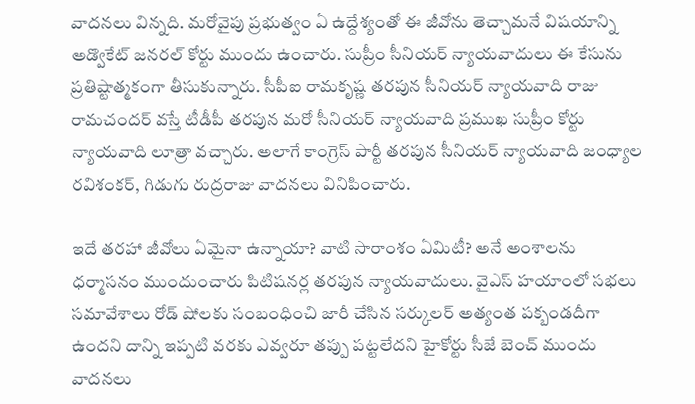వాదనలు విన్నది. మరోవైపు ప్రభుత్వం ఏ ఉద్దేశ్యంతో ఈ జీవోను తెచ్చామనే విషయాన్ని అడ్వొకేట్ జనరల్‌ కోర్టు ముందు ఉంచారు. సుప్రీం సీనియర్‌ న్యాయవాదులు ఈ కేసును ప్రతిష్టాత్మకంగా తీసుకున్నారు. సీపీఐ రామకృష్ణ తరపున సీనియర్‌ న్యాయవాది రాజు రామచందర్‌ వస్తే టీడీపీ తరపున మరో సీనియర్‌ న్యాయవాది ప్రముఖ సుప్రీం కోర్టు న్యాయవాది లూత్రా వచ్చారు. అలాగే కాంగ్రెస్‌ పార్టీ తరపున సీనియర్‌ న్యాయవాది జంధ్యాల రవిశంకర్‌, గిడుగు రుద్రరాజు వాదనలు వినిపించారు.

ఇదే తరహా జీవోలు ఏమైనా ఉన్నాయా? వాటి సారాంశం ఏమిటీ? అనే అంశాలను ధర్మాసనం ముందుంచారు పిటిషనర్ల తరపున న్యాయవాదులు. వైఎస్‌ హయాంలో సభలు సమావేశాలు రోడ్ షోలకు సంబంధించి జారీ చేసిన సర్కులర్‌ అత్యంత పక్బండదీగా ఉందని దాన్ని ఇప్పటి వరకు ఎవ్వరూ తప్పు పట్టలేదని హైకోర్టు సీజే బెంచ్‌ ముందు వాదనలు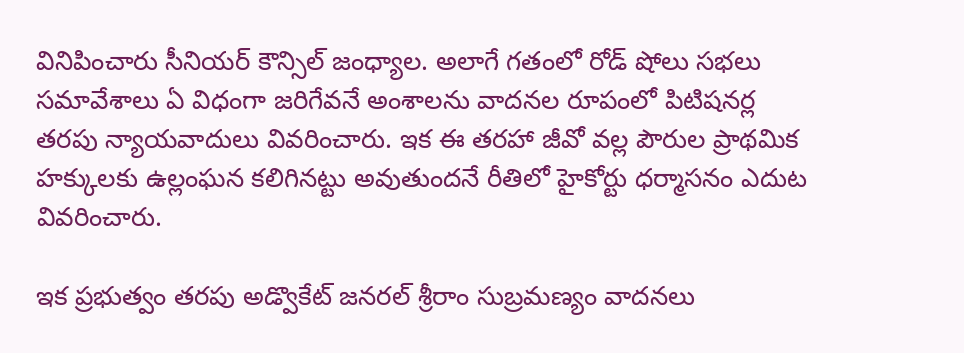వినిపించారు సీనియర్‌ కౌన్సిల్‌ జంధ్యాల. అలాగే గతంలో రోడ్‌ షోలు సభలు సమావేశాలు ఏ విధంగా జరిగేవనే అంశాలను వాదనల రూపంలో పిటిషనర్ల తరపు న్యాయవాదులు వివరించారు. ఇక ఈ తరహా జీవో వల్ల పౌరుల ప్రాథమిక హక్కులకు ఉల్లంఘన కలిగినట్టు అవుతుందనే రీతిలో హైకోర్టు ధర్మాసనం ఎదుట వివరించారు.

ఇక ప్రభుత్వం తరపు అడ్వొకేట్ జనరల్ శ్రీరాం సుబ్రమణ్యం వాదనలు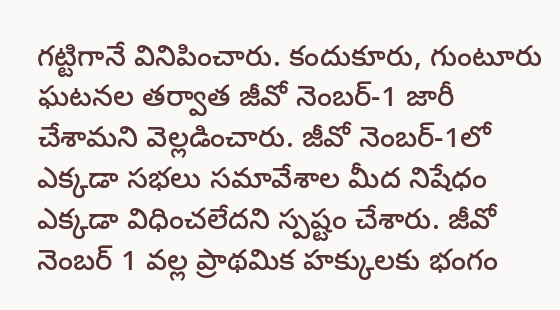గట్టిగానే వినిపించారు. కందుకూరు, గుంటూరు ఘటనల తర్వాత జీవో నెంబర్‌-1 జారీ చేశామని వెల్లడించారు. జీవో నెంబర్‌-1లో ఎక్కడా సభలు సమావేశాల మీద నిషేధం ఎక్కడా విధించలేదని స్పష్టం చేశారు. జీవో నెంబర్‌ 1 వల్ల ప్రాథమిక హక్కులకు భంగం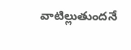వాటిల్లుతుందనే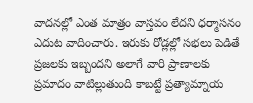వాదనల్లో ఎంత మాత్రం వాస్తవం లేదని ధర్మాసనం ఎదుట వాదించారు. ఇరుకు రోడ్లల్లో సభలు పెడితే ప్రజలకు ఇబ్బందని అలాగే వారి ప్రాణాలకు ప్రమాదం వాటిల్లుతుంది కాబట్టే ప్రత్యామ్నాయ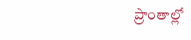ప్రాంతాల్లో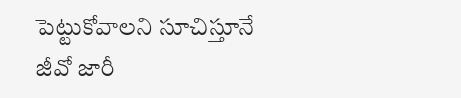పెట్టుకోవాలని సూచిస్తూనే జీవో జారీ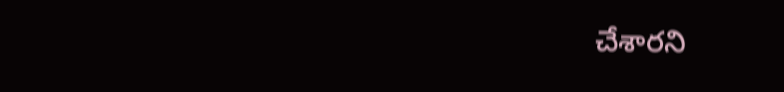చేశారని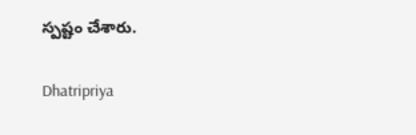స్పష్టం చేశారు.

Dhatripriya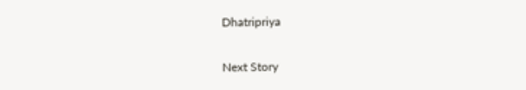Dhatripriya

Next Story